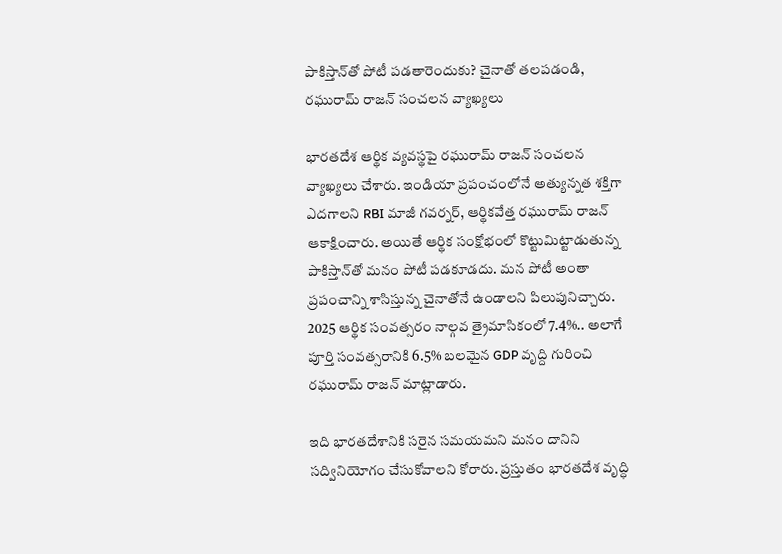పాకిస్తాన్‌తో పోటీ పడతారెందుకు? చైనాతో తలపడండి, రఘురామ్ రాజన్ సంచలన వ్యాఖ్యలు

భారతదేశ ఆర్థిక వ్యవస్థపై రఘురామ్ రాజన్ సంచలన వ్యాఖ్యలు చేశారు. ఇండియా ప్రపంచంలోనే అత్యున్నత శక్తిగా ఎదగాలని RBI మాజీ గవర్నర్, ఆర్థికవేత్త రఘురామ్ రాజన్ ఆకాక్షించారు. అయితే ఆర్థిక సంక్షోభంలో కొట్టుమిట్టాడుతున్న పాకిస్తాన్‌తో మనం పోటీ పడకూడదు. మన పోటీ అంతా ప్రపంచాన్ని శాసిస్తున్న చైనాతోనే ఉండాలని పిలుపునిచ్చారు. 2025 ఆర్థిక సంవత్సరం నాల్గవ త్రైమాసికంలో 7.4%.. అలాగే పూర్తి సంవత్సరానికి 6.5% బలమైన GDP వృద్ది గురించి రఘురామ్ రాజన్ మాట్లాడారు.

ఇది భారతదేశానికి సరైన సమయమని మనం దానిని సద్వినియోగం చేసుకోవాలని కోరారు. ప్రస్తుతం భారతదేశ వృద్ధి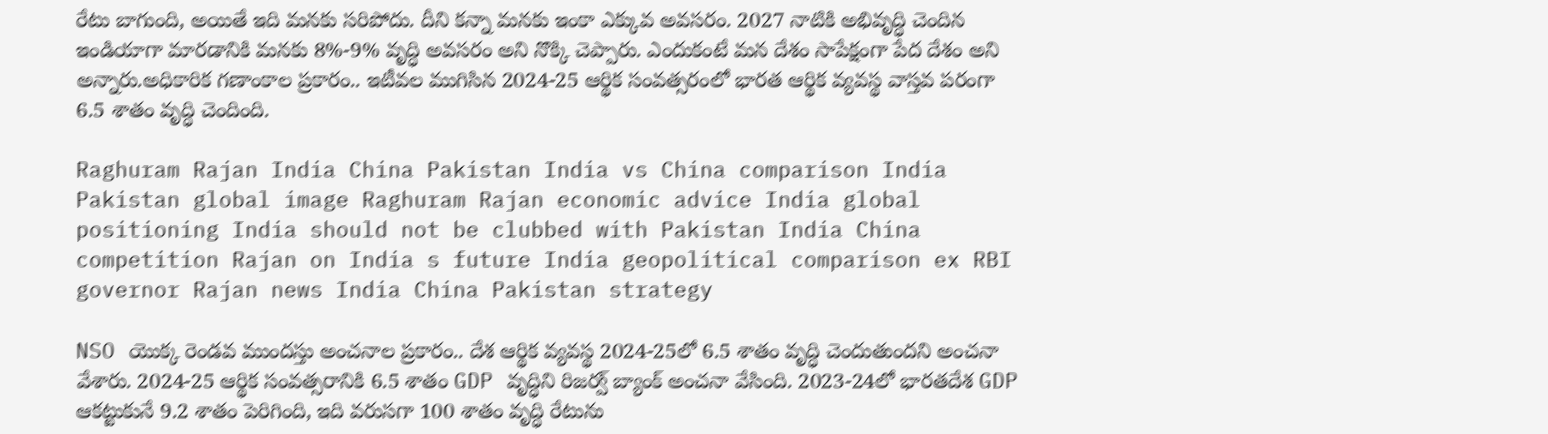రేటు బాగుంది, అయితే ఇది మనకు సరిపోదు. దీని కన్నా మనకు ఇంకా ఎక్కువ అవసరం. 2027 నాటికి అభివృద్ధి చెందిన ఇండియాగా మారడానికి మనకు 8%-9% వృద్ధి అవసరం అని నొక్కి చెప్పారు. ఎందుకంటే మన దేశం సాపేక్షంగా పేద దేశం అని అన్నారు.అధికారిక గణాంకాల ప్రకారం.. ఇటీవల ముగిసిన 2024-25 ఆర్థిక సంవత్సరంలో భారత ఆర్థిక వ్యవస్థ వాస్తవ పరంగా 6.5 శాతం వృద్ధి చెందింది.

Raghuram Rajan India China Pakistan India vs China comparison India Pakistan global image Raghuram Rajan economic advice India global positioning India should not be clubbed with Pakistan India China competition Rajan on India s future India geopolitical comparison ex RBI governor Rajan news India China Pakistan strategy

NSO యొక్క రెండవ ముందస్తు అంచనాల ప్రకారం.. దేశ ఆర్థిక వ్యవస్థ 2024-25లో 6.5 శాతం వృద్ధి చెందుతుందని అంచనా వేశారు. 2024-25 ఆర్థిక సంవత్సరానికి 6.5 శాతం GDP వృద్ధిని రిజర్వ్ బ్యాంక్ అంచనా వేసింది. 2023-24లో భారతదేశ GDP ఆకట్టుకునే 9.2 శాతం పెరిగింది, ఇది వరుసగా 100 శాతం వృద్ధి రేటును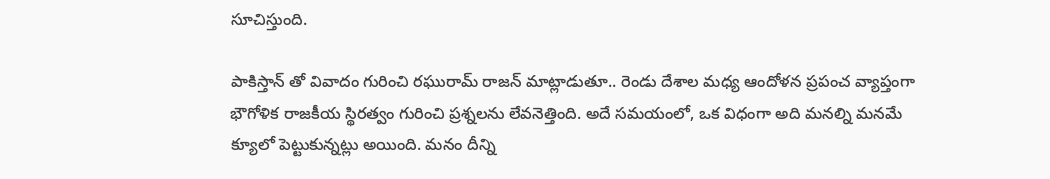సూచిస్తుంది.

పాకిస్తాన్ తో వివాదం గురించి రఘురామ్ రాజన్ మాట్లాడుతూ.. రెండు దేశాల మధ్య ఆందోళన ప్రపంచ వ్యాప్తంగా భౌగోళిక రాజకీయ స్థిరత్వం గురించి ప్రశ్నలను లేవనెత్తింది. అదే సమయంలో, ఒక విధంగా అది మనల్ని మనమే క్యూలో పెట్టుకున్నట్లు అయింది. మనం దీన్ని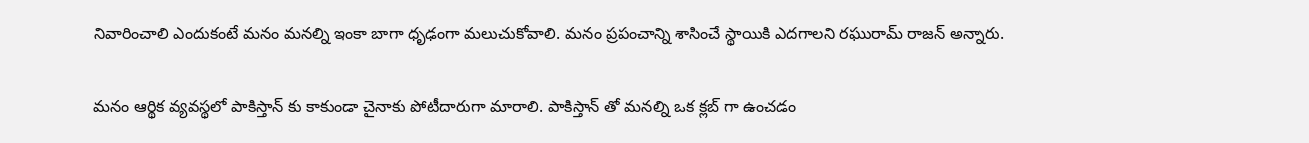నివారించాలి ఎందుకంటే మనం మనల్ని ఇంకా బాగా ధృఢంగా మలుచుకోవాలి. మనం ప్రపంచాన్ని శాసించే స్థాయికి ఎదగాలని రఘురామ్ రాజన్ అన్నారు.

మనం ఆర్థిక వ్యవస్థలో పాకిస్తాన్ కు కాకుండా చైనాకు పోటీదారుగా మారాలి. పాకిస్తాన్ తో మనల్ని ఒక క్లబ్ గా ఉంచడం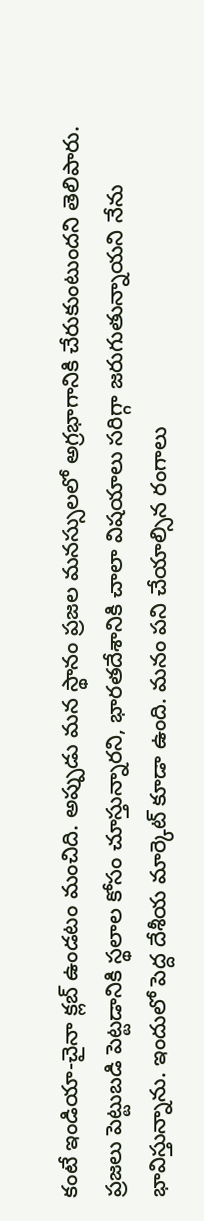కంటే ఇండియా-చైనా క్లబ్ ఉండటం మంచిది. అప్పుడు మన స్థానం ప్రజల మనస్సులలో అగ్రభాగానికి చేరుకుంటుందని తెలిపారు. ప్రజలు పెట్టుబడి పెట్టడానికి స్థలాల కోసం చూస్తున్నారని, భారతదేశానికి చాలా విషయాలు సరిగ్గా జరుగుతున్నాయని నేను భావిస్తున్నాను. ఇందులో పెద్ద దేశీయ మార్కెట్ కూడా ఉంది. మనం పని చేయాల్సిన రంగాలు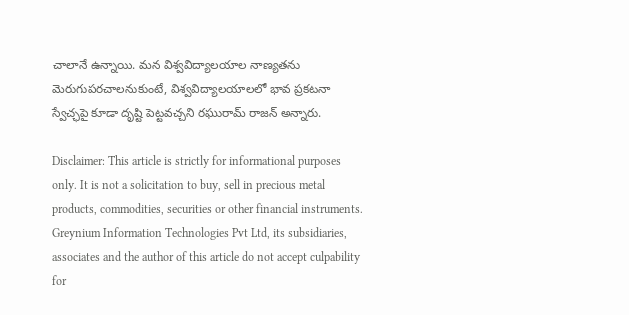చాలానే ఉన్నాయి. మన విశ్వవిద్యాలయాల నాణ్యతను మెరుగుపరచాలనుకుంటే, విశ్వవిద్యాలయాలలో భావ ప్రకటనా స్వేచ్ఛపై కూడా దృష్టి పెట్టవచ్చని రఘురామ్ రాజన్ అన్నారు.

Disclaimer: This article is strictly for informational purposes only. It is not a solicitation to buy, sell in precious metal products, commodities, securities or other financial instruments. Greynium Information Technologies Pvt Ltd, its subsidiaries, associates and the author of this article do not accept culpability for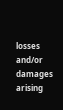losses and/or damages arising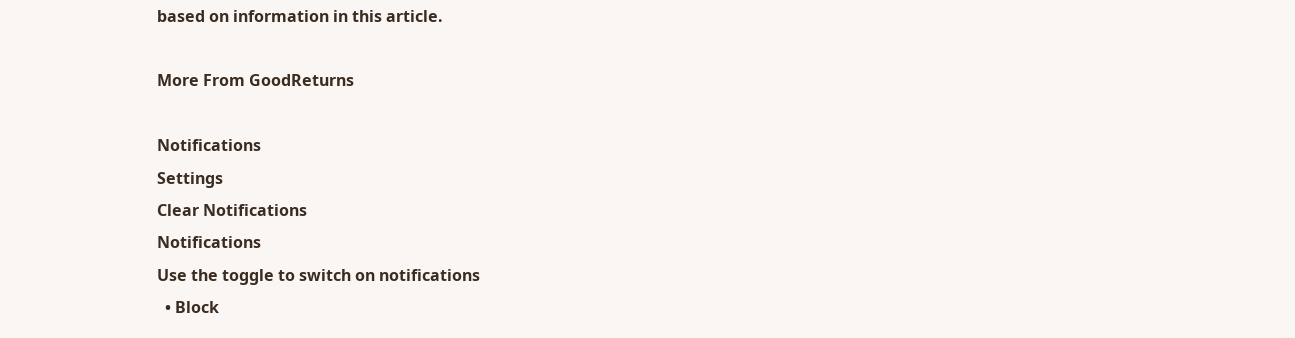based on information in this article.

More From GoodReturns

Notifications
Settings
Clear Notifications
Notifications
Use the toggle to switch on notifications
  • Block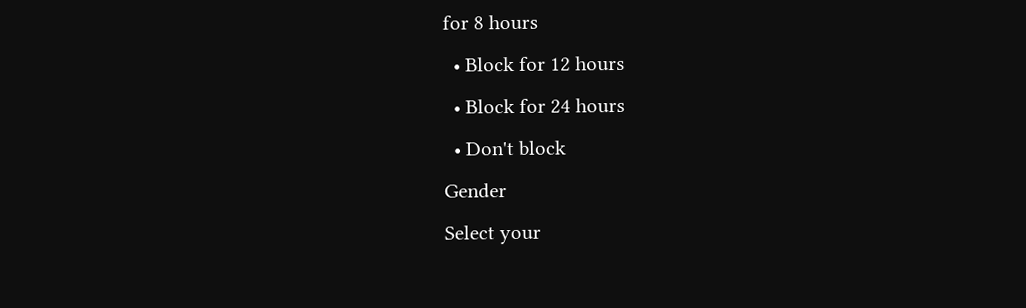for 8 hours
  • Block for 12 hours
  • Block for 24 hours
  • Don't block
Gender
Select your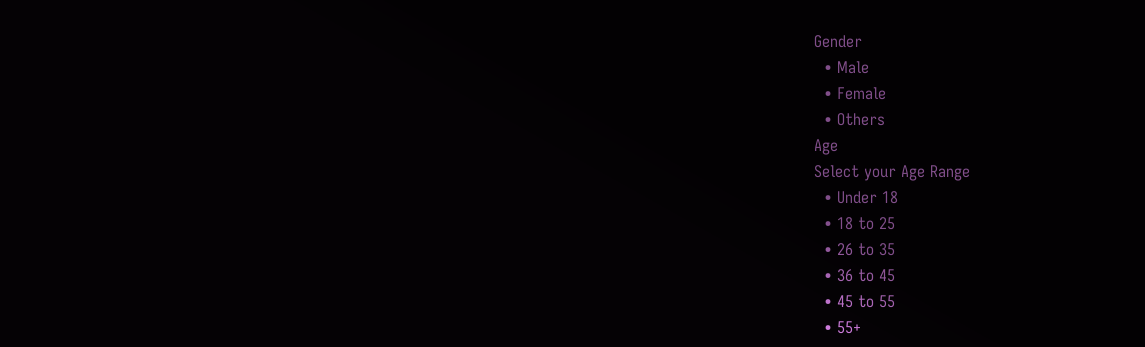Gender
  • Male
  • Female
  • Others
Age
Select your Age Range
  • Under 18
  • 18 to 25
  • 26 to 35
  • 36 to 45
  • 45 to 55
  • 55+